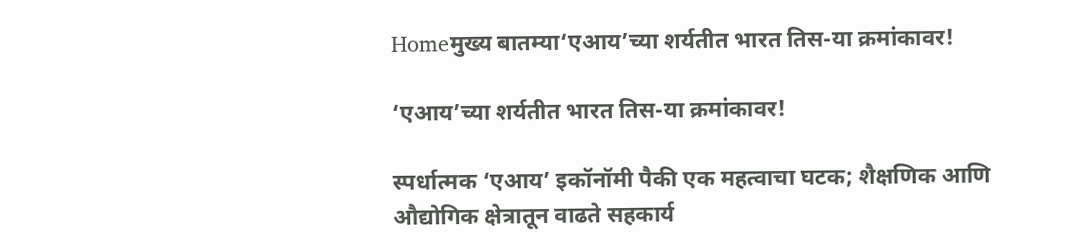Homeमुख्य बातम्या‘एआय’च्या शर्यतीत भारत तिस-या क्रमांकावर!

‘एआय’च्या शर्यतीत भारत तिस-या क्रमांकावर!

स्पर्धात्मक ‘एआय’ इकॉनॉमी पैकी एक महत्वाचा घटक; शैक्षणिक आणि औद्योगिक क्षेत्रातून वाढते सहकार्य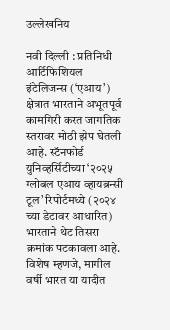उल्लेखनिय

नवी दिल्ली : प्रतिनिधी
आर्टिफिशियल इंटेलिजन्स (‘एआय’) क्षेत्रात भारताने अभूतपूर्व कामगिरी करत जागतिक स्तरावर मोठी झेप घेतली आहे. स्टॅनफोर्ड युनिव्हर्सिटीच्या ‘२०२५ ग्लोबल एआय व्हायब्रन्सी टूल’ रिपोर्टमध्ये (२०२४ च्या डेटावर आधारित) भारताने थेट तिसरा क्रमांक पटकावला आहे. विशेष म्हणजे, मागील वर्षी भारत या यादीत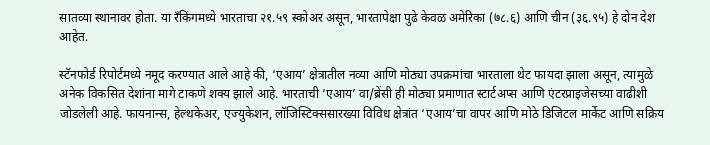सातव्या स्थानावर होता. या रँकिंगमध्ये भारताचा २१.५९ स्कोअर असून, भारतापेक्षा पुढे केवळ अमेरिका (७८.६) आणि चीन (३६.९५) हे दोन देश आहेत.

स्टॅनफोर्ड रिपोर्टमध्ये नमूद करण्यात आले आहे की, ‘एआय’ क्षेत्रातील नव्या आणि मोठ्या उपक्रमांचा भारताला थेट फायदा झाला असून, त्यामुळे अनेक विकसित देशांना मागे टाकणे शक्य झाले आहे. भारताची ‘एआय’ वा/ब्रेंसी ही मोठ्या प्रमाणात स्टार्टअप्स आणि एंटरप्राइजेसच्या वाढीशी जोडलेली आहे. फायनान्स, हेल्थकेअर, एज्युकेशन, लॉजिस्टिक्ससारख्या विविध क्षेत्रांत ‘एआय’चा वापर आणि मोठे डिजिटल मार्केट आणि सक्रिय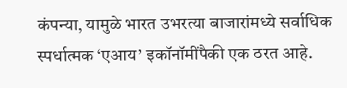कंपन्या, यामुळे भारत उभरत्या बाजारांमध्ये सर्वाधिक स्पर्धात्मक ‘एआय’ इकॉनॉमींपैकी एक ठरत आहे.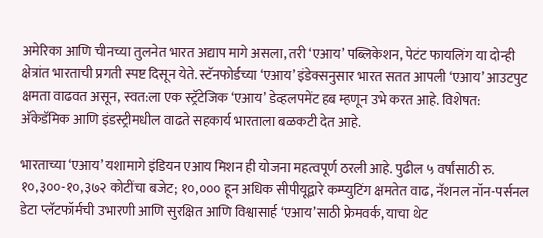अमेरिका आणि चीनच्या तुलनेत भारत अद्याप मागे असला, तरी ‘एआय’ पब्लिकेशन, पेटंट फायलिंग या दोन्ही क्षेत्रांत भारताची प्रगती स्पष्ट दिसून येते. स्टॅनफोर्डच्या ‘एआय’ इंडेक्सनुसार भारत सतत आपली ‘एआय’ आउटपुट क्षमता वाढवत असून, स्वत:ला एक स्ट्रॅटेजिक ‘एआय’ डेव्हलपमेंट हब म्हणून उभे करत आहे. विशेषत: अ‍ॅकेडॅमिक आणि इंडस्ट्रीमधील वाढते सहकार्य भारताला बळकटी देत आहे.

भारताच्या ‘एआय’ यशामागे इंडियन एआय मिशन ही योजना महत्वपूर्ण ठरली आहे. पुढील ५ वर्षांसाठी रु. १०,३००-१०,३७२ कोटींचा बजेट; १०,००० हून अधिक सीपीयूद्वारे कम्प्युटिंग क्षमतेत वाढ, नॅशनल नॉन-पर्सनल डेटा प्लॅटफॉर्मची उभारणी आणि सुरक्षित आणि विश्वासार्ह ‘एआय’साठी फ्रेमवर्क, याचा थेट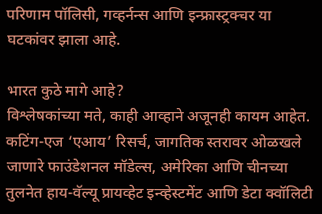परिणाम पॉलिसी, गव्हर्नन्स आणि इन्फ्रास्ट्रक्चर या घटकांवर झाला आहे.

भारत कुठे मागे आहे?
विश्लेषकांच्या मते, काही आव्हाने अजूनही कायम आहेत. कटिंग-एज ‘एआय’ रिसर्च, जागतिक स्तरावर ओळखले जाणारे फाउंडेशनल मॉडेल्स, अमेरिका आणि चीनच्या तुलनेत हाय-वॅल्यू प्रायव्हेट इन्व्हेस्टमेंट आणि डेटा क्वॉलिटी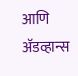आणि अ‍ॅडव्हान्स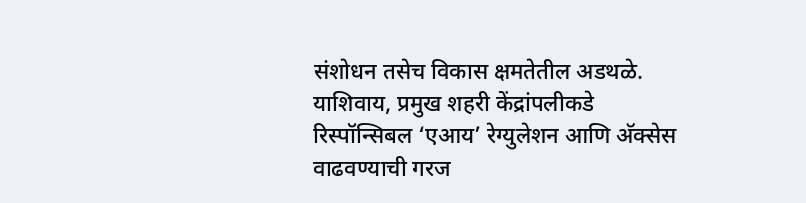संशोधन तसेच विकास क्षमतेतील अडथळे. याशिवाय, प्रमुख शहरी केंद्रांपलीकडे रिस्पॉन्सिबल ‘एआय’ रेग्युलेशन आणि अ‍ॅक्सेस वाढवण्याची गरज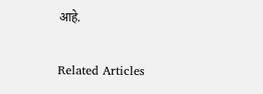आहे.

Related Articles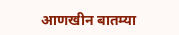आणखीन बातम्या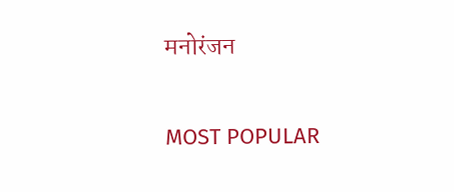मनोरंजन

MOST POPULAR